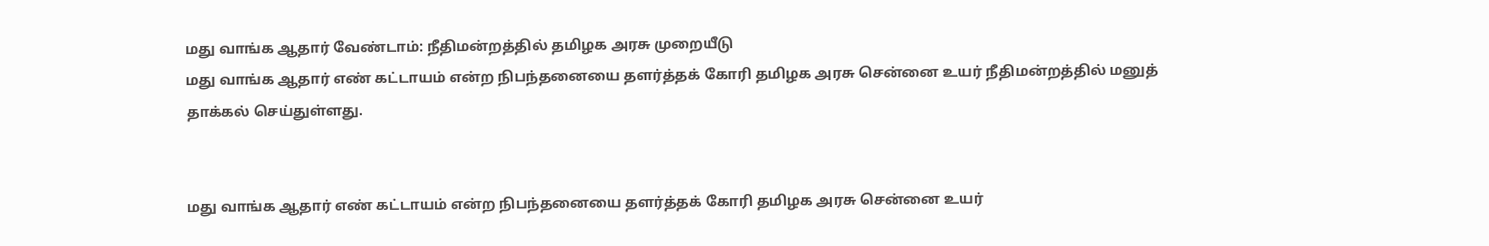மது வாங்க ஆதார் வேண்டாம்: நீதிமன்றத்தில் தமிழக அரசு முறையீடு
மது வாங்க ஆதார் எண் கட்டாயம் என்ற நிபந்தனையை தளர்த்தக் கோரி தமிழக அரசு சென்னை உயர் நீதிமன்றத்தில் மனுத் தாக்கல் செய்துள்ளது.


மது வாங்க ஆதார் எண் கட்டாயம் என்ற நிபந்தனையை தளர்த்தக் கோரி தமிழக அரசு சென்னை உயர்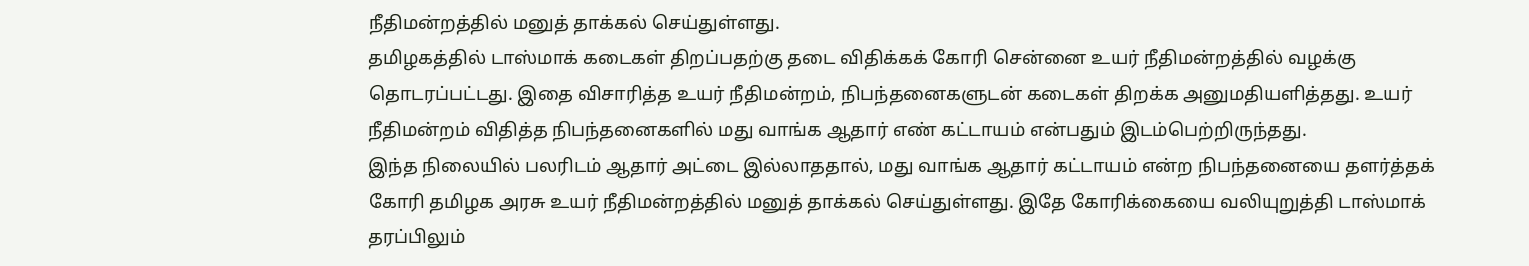நீதிமன்றத்தில் மனுத் தாக்கல் செய்துள்ளது.
தமிழகத்தில் டாஸ்மாக் கடைகள் திறப்பதற்கு தடை விதிக்கக் கோரி சென்னை உயர் நீதிமன்றத்தில் வழக்கு தொடரப்பட்டது. இதை விசாரித்த உயர் நீதிமன்றம், நிபந்தனைகளுடன் கடைகள் திறக்க அனுமதியளித்தது. உயர் நீதிமன்றம் விதித்த நிபந்தனைகளில் மது வாங்க ஆதார் எண் கட்டாயம் என்பதும் இடம்பெற்றிருந்தது.
இந்த நிலையில் பலரிடம் ஆதார் அட்டை இல்லாததால், மது வாங்க ஆதார் கட்டாயம் என்ற நிபந்தனையை தளர்த்தக் கோரி தமிழக அரசு உயர் நீதிமன்றத்தில் மனுத் தாக்கல் செய்துள்ளது. இதே கோரிக்கையை வலியுறுத்தி டாஸ்மாக் தரப்பிலும்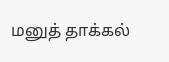மனுத் தாக்கல்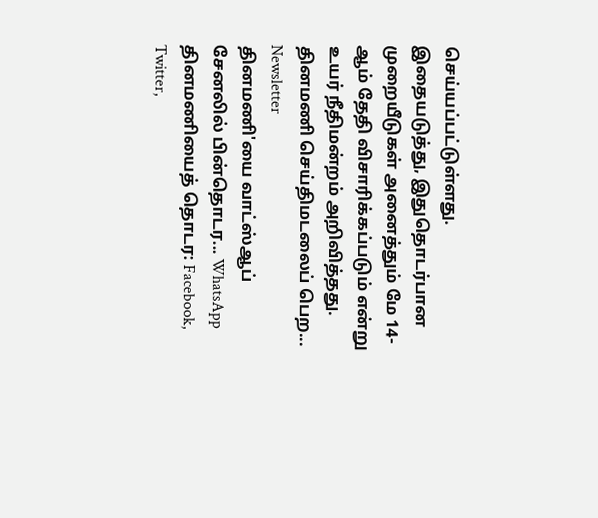செய்யப்பட்டுள்ளது.
இதையடுத்து, இதுதொடர்பான முறையீடுகள் அனைத்தும் மே 14-ஆம் தேதி விசாரிக்கப்படும் என்று உயர் நீதிமன்றம் அறிவித்தது.
தினமணி செய்திமடலைப் பெற... Newsletter
தினமணி'யை வாட்ஸ்ஆப் சேனலில் பின்தொடர... WhatsApp
தினமணியைத் தொடர: Facebook, Twitter,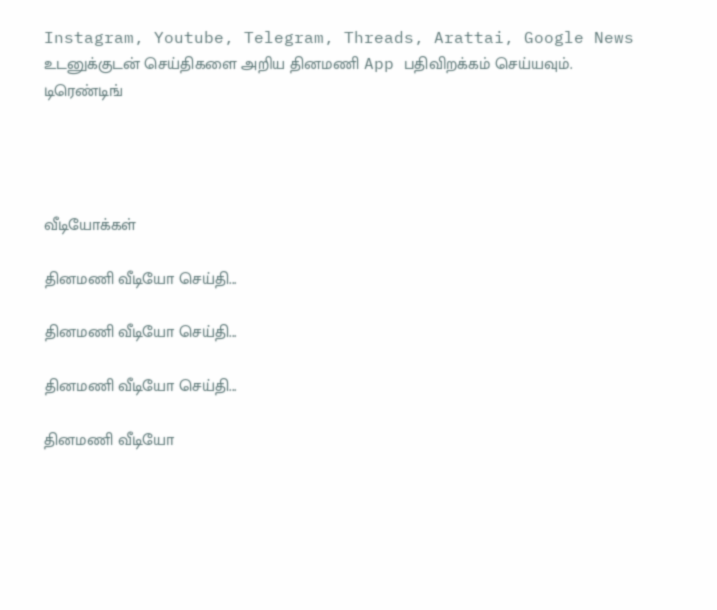Instagram, Youtube, Telegram, Threads, Arattai, Google News
உடனுக்குடன் செய்திகளை அறிய தினமணி App பதிவிறக்கம் செய்யவும்.
டிரெண்டிங்




வீடியோக்கள்

தினமணி வீடியோ செய்தி...

தினமணி வீடியோ செய்தி...

தினமணி வீடியோ செய்தி...

தினமணி வீடியோ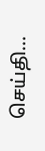செய்தி...